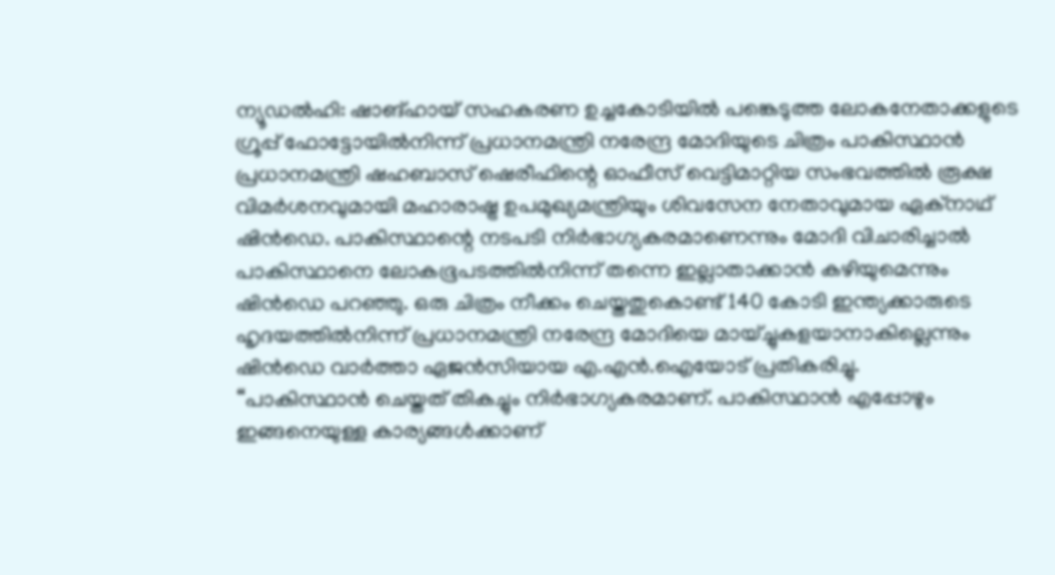ന്യൂഡൽഹി: ഷാങ്ഹായ് സഹകരണ ഉച്ചകോടിയിൽ പങ്കെടുത്ത ലോകനേതാക്കളുടെ ഗ്രൂപ്പ് ഫോട്ടോയിൽനിന്ന് പ്രധാനമന്ത്രി നരേന്ദ്ര മോദിയുടെ ചിത്രം പാകിസ്ഥാൻ പ്രധാനമന്ത്രി ഷഹബാസ് ഷെരീഫിന്റെ ഓഫീസ് വെട്ടിമാറ്റിയ സംഭവത്തിൽ രൂക്ഷ വിമർശനവുമായി മഹാരാഷ്ട്ര ഉപമുഖ്യമന്ത്രിയും ശിവസേന നേതാവുമായ ഏക്നാഥ് ഷിൻഡെ. പാകിസ്ഥാന്റെ നടപടി നിർഭാഗ്യകരമാണെന്നും മോദി വിചാരിച്ചാൽ പാകിസ്ഥാനെ ലോകഭൂപടത്തിൽനിന്ന് തന്നെ ഇല്ലാതാക്കാൻ കഴിയുമെന്നും ഷിൻഡെ പറഞ്ഞു. ഒരു ചിത്രം നീക്കം ചെയ്തതുകൊണ്ട് 140 കോടി ഇന്ത്യക്കാരുടെ ഹൃദയത്തിൽനിന്ന് പ്രധാനമന്ത്രി നരേന്ദ്ര മോദിയെ മായ്ച്ചുകളയാനാകില്ലെന്നും ഷിൻഡെ വാർത്താ ഏജൻസിയായ എ.എൻ.ഐയോട് പ്രതികരിച്ചു.
“പാകിസ്ഥാൻ ചെയ്തത് തികച്ചും നിർഭാഗ്യകരമാണ്. പാകിസ്ഥാൻ എപ്പോഴും ഇങ്ങനെയുള്ള കാര്യങ്ങൾക്കാണ്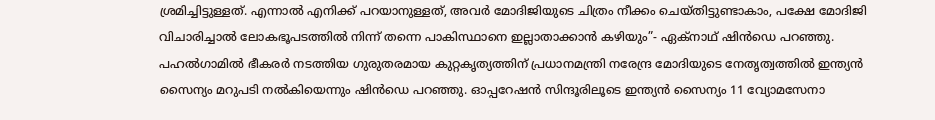ശ്രമിച്ചിട്ടുള്ളത്. എന്നാൽ എനിക്ക് പറയാനുള്ളത്, അവർ മോദിജിയുടെ ചിത്രം നീക്കം ചെയ്തിട്ടുണ്ടാകാം, പക്ഷേ മോദിജി വിചാരിച്ചാൽ ലോകഭൂപടത്തിൽ നിന്ന് തന്നെ പാകിസ്ഥാനെ ഇല്ലാതാക്കാൻ കഴിയും”- ഏക്നാഥ് ഷിൻഡെ പറഞ്ഞു.
പഹൽഗാമിൽ ഭീകരർ നടത്തിയ ഗുരുതരമായ കുറ്റകൃത്യത്തിന് പ്രധാനമന്ത്രി നരേന്ദ്ര മോദിയുടെ നേതൃത്വത്തിൽ ഇന്ത്യൻ സൈന്യം മറുപടി നൽകിയെന്നും ഷിൻഡെ പറഞ്ഞു. ഓപ്പറേഷൻ സിന്ദൂരിലൂടെ ഇന്ത്യൻ സൈന്യം 11 വ്യോമസേനാ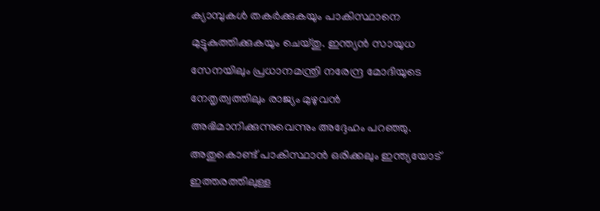ക്യാമ്പുകൾ തകർക്കുകയും പാകിസ്ഥാനെ മുട്ടുകുത്തിക്കുകയും ചെയ്തു. ഇന്ത്യൻ സായുധ സേനയിലും പ്രധാനമന്ത്രി നരേന്ദ്ര മോദിയുടെ നേതൃത്വത്തിലും രാജ്യം മുഴുവൻ അഭിമാനിക്കുന്നുവെന്നും അദ്ദേഹം പറഞ്ഞു.
അതുകൊണ്ട് പാകിസ്ഥാൻ ഒരിക്കലും ഇന്ത്യയോട് ഇത്തരത്തിലുള്ള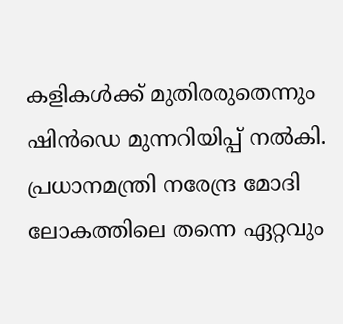കളികൾക്ക് മുതിരരുതെന്നും ഷിൻഡെ മുന്നറിയിപ്പ് നൽകി. പ്രധാനമന്ത്രി നരേന്ദ്ര മോദി ലോകത്തിലെ തന്നെ ഏറ്റവും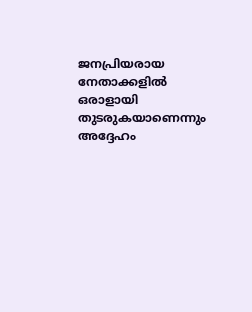ജനപ്രിയരായ നേതാക്കളിൽ ഒരാളായി തുടരുകയാണെന്നും അദ്ദേഹം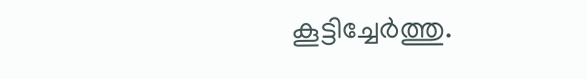കൂട്ടിച്ചേർത്തു.